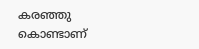കരഞ്ഞു കൊണ്ടാണ്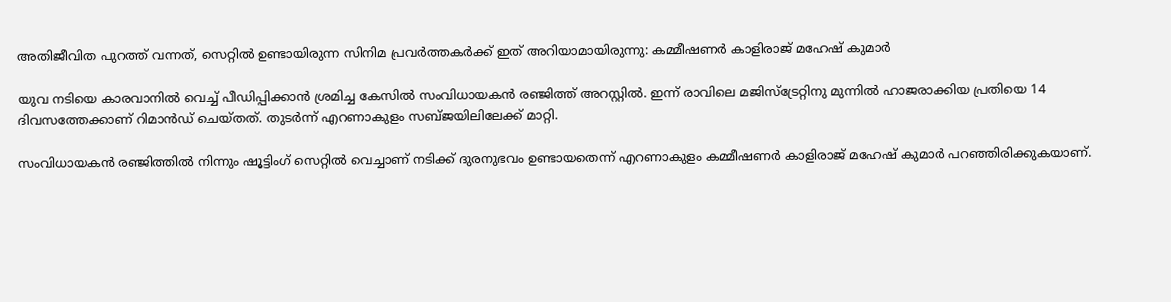അതിജീവിത പുറത്ത് വന്നത്, സെറ്റിൽ ഉണ്ടായിരുന്ന സിനിമ പ്രവർത്തകർക്ക് ഇത് അറിയാമായിരുന്നു: കമ്മീഷണര്‍ കാളിരാജ് മഹേഷ് കുമാര്‍

യുവ നടിയെ കാരവാനിൽ വെച്ച് പീഡിപ്പിക്കാൻ ശ്രമിച്ച കേസിൽ സംവിധായകൻ രഞ്ജിത്ത് അറസ്റ്റിൽ. ഇന്ന് രാവിലെ മജിസ്‌ട്രേറ്റിനു മുന്നിൽ ഹാജരാക്കിയ പ്രതിയെ 14 ദിവസത്തേക്കാണ് റിമാൻഡ് ചെയ്തത്. തുടര്‍ന്ന് എറണാകുളം സബ്ജയിലിലേക്ക് മാറ്റി.

സംവിധായകന്‍ രഞ്ജിത്തില്‍ നിന്നും ഷൂട്ടിംഗ് സെറ്റില്‍ വെച്ചാണ് നടിക്ക് ദുരനുഭവം ഉണ്ടായതെന്ന് എറണാകുളം കമ്മീഷണര്‍ കാളിരാജ് മഹേഷ് കുമാര്‍ പറഞ്ഞിരിക്കുകയാണ്.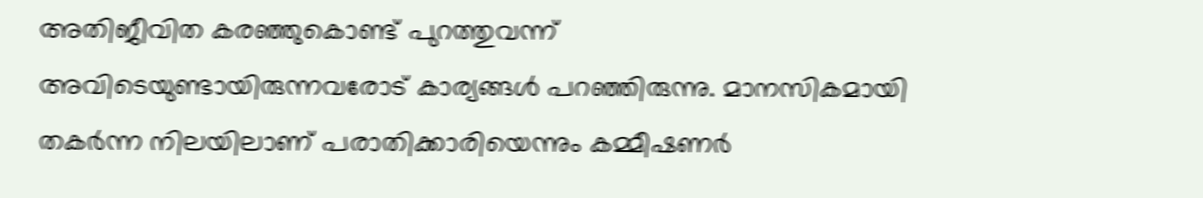അതിജീവിത കരഞ്ഞുകൊണ്ട് പുറത്തുവന്ന് അവിടെയുണ്ടായിരുന്നവരോട് കാര്യങ്ങള്‍ പറഞ്ഞിരുന്നു. മാനസികമായി തകര്‍ന്ന നിലയിലാണ് പരാതിക്കാരിയെന്നും കമ്മീഷണര്‍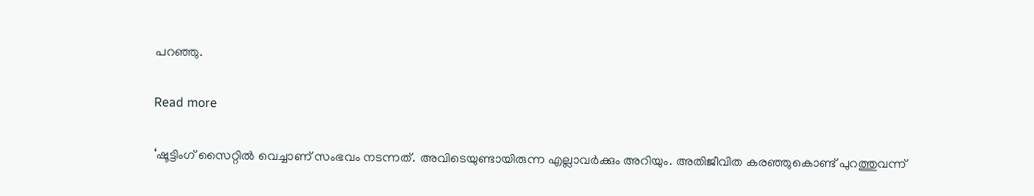പറഞ്ഞു.

Read more

‘ഷൂട്ടിംഗ് സൈറ്റില്‍ വെച്ചാണ് സംഭവം നടന്നത്. അവിടെയുണ്ടായിരുന്ന എല്ലാവര്‍ക്കും അറിയും. അതിജീവിത കരഞ്ഞുകൊണ്ട് പുറത്തുവന്ന്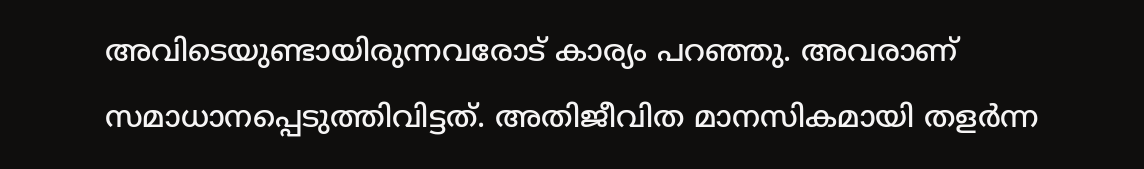അവിടെയുണ്ടായിരുന്നവരോട് കാര്യം പറഞ്ഞു. അവരാണ് സമാധാനപ്പെടുത്തിവിട്ടത്. അതിജീവിത മാനസികമായി തളര്‍ന്ന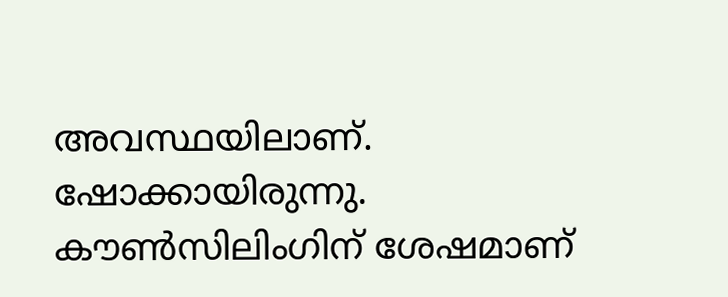അവസ്ഥയിലാണ്. ഷോക്കായിരുന്നു. കൗണ്‍സിലിംഗിന് ശേഷമാണ്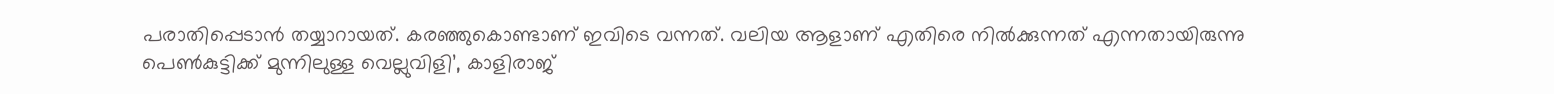പരാതിപ്പെടാന്‍ തയ്യാറായത്. കരഞ്ഞുകൊണ്ടാണ് ഇവിടെ വന്നത്. വലിയ ആളാണ് എതിരെ നില്‍ക്കുന്നത് എന്നതായിരുന്നു പെണ്‍കുട്ടിക്ക് മുന്നിലുള്ള വെല്ലുവിളി’, കാളിരാജ്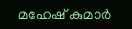മഹേഷ് കുമാര്‍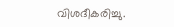വിശദീകരിച്ചു.